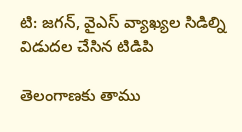టి: జగన్, వైఎస్ వ్యాఖ్యల సిడిల్ని విడుదల చేసిన టిడిపి

తెలంగాణకు తాము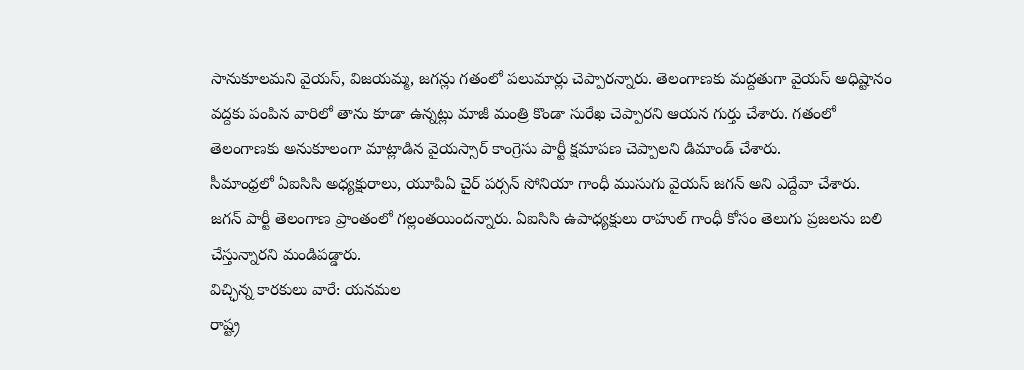సానుకూలమని వైయస్, విజయమ్మ, జగన్లు గతంలో పలుమార్లు చెప్పారన్నారు. తెలంగాణకు మద్దతుగా వైయస్ అధిష్టానం వద్దకు పంపిన వారిలో తాను కూడా ఉన్నట్లు మాజీ మంత్రి కొండా సురేఖ చెప్పారని ఆయన గుర్తు చేశారు. గతంలో తెలంగాణకు అనుకూలంగా మాట్లాడిన వైయస్సార్ కాంగ్రెసు పార్టీ క్షమాపణ చెప్పాలని డిమాండ్ చేశారు.
సీమాంధ్రలో ఏఐసిసి అధ్యక్షురాలు, యూపిఏ చైర్ పర్సన్ సోనియా గాంధీ ముసుగు వైయస్ జగన్ అని ఎద్దేవా చేశారు. జగన్ పార్టీ తెలంగాణ ప్రాంతంలో గల్లంతయిందన్నారు. ఏఐసిసి ఉపాధ్యక్షులు రాహుల్ గాంధీ కోసం తెలుగు ప్రజలను బలి చేస్తున్నారని మండిపడ్డారు.
విచ్ఛిన్న కారకులు వారే: యనమల
రాష్ట్ర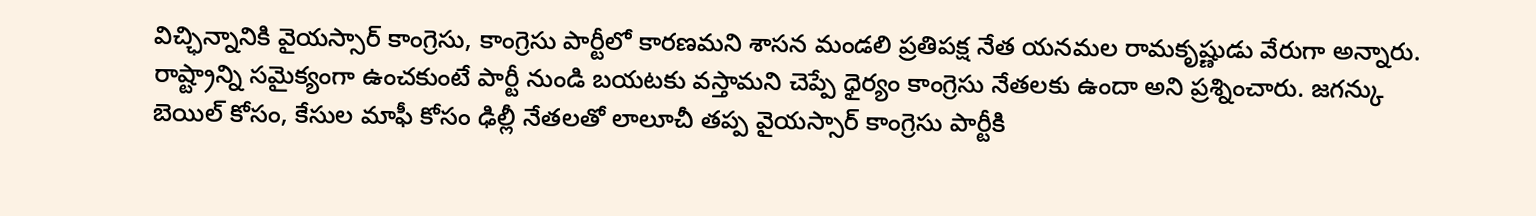విచ్ఛిన్నానికి వైయస్సార్ కాంగ్రెసు, కాంగ్రెసు పార్టీలో కారణమని శాసన మండలి ప్రతిపక్ష నేత యనమల రామకృష్ణుడు వేరుగా అన్నారు. రాష్ట్రాన్ని సమైక్యంగా ఉంచకుంటే పార్టీ నుండి బయటకు వస్తామని చెప్పే ధైర్యం కాంగ్రెసు నేతలకు ఉందా అని ప్రశ్నించారు. జగన్కు బెయిల్ కోసం, కేసుల మాఫీ కోసం ఢిల్లీ నేతలతో లాలూచీ తప్ప వైయస్సార్ కాంగ్రెసు పార్టీకి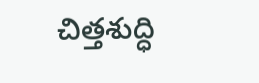చిత్తశుద్ధి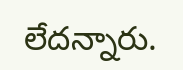లేదన్నారు.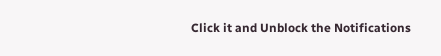Click it and Unblock the Notifications